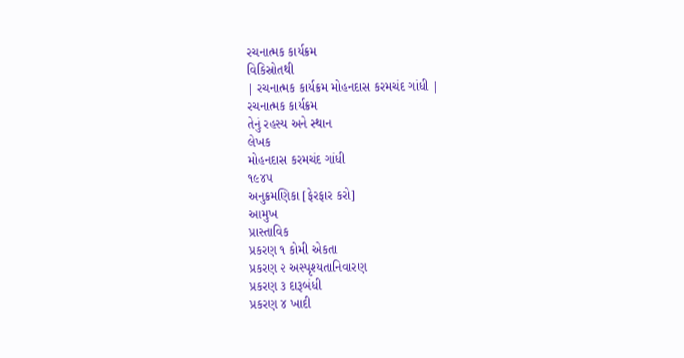રચનાત્મક કાર્યક્રમ
વિકિસ્રોતથી
| રચનાત્મક કાર્યક્રમ મોહનદાસ કરમચંદ ગાંધી |
રચનાત્મક કાર્યક્રમ
તેનું રહસ્ય અને સ્થાન
લેખક
મોહનદાસ કરમચંદ ગાંધી
૧૯૪૫
અનુક્રમણિકા [ફેરફાર કરો]
આમુખ
પ્રાસ્તાવિક
પ્રકરણ ૧ કોમી એકતા
પ્રકરણ ૨ અસ્પૃશ્યતાનિવારણ
પ્રકરણ ૩ દારૂબંધી
પ્રકરણ ૪ ખાદી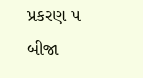પ્રકરણ ૫ બીજા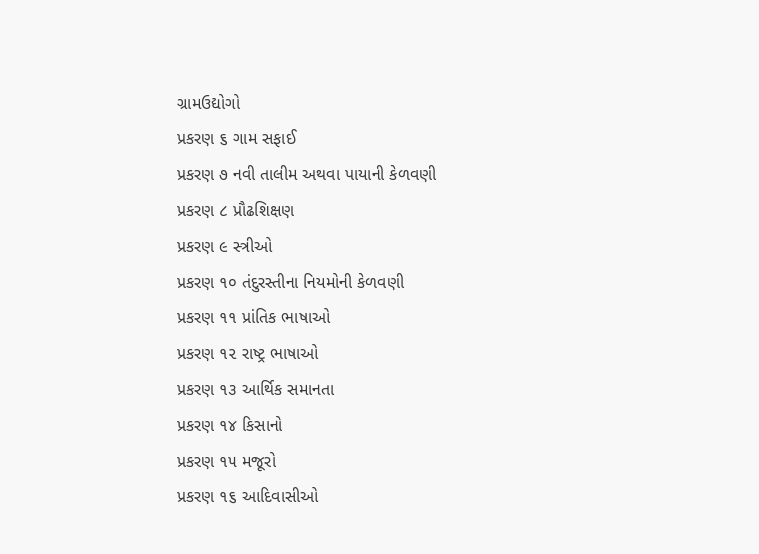ગ્રામઉદ્યોગો
પ્રકરણ ૬ ગામ સફાઈ
પ્રકરણ ૭ નવી તાલીમ અથવા પાયાની કેળવણી
પ્રકરણ ૮ પ્રૌઢશિક્ષણ
પ્રકરણ ૯ સ્ત્રીઓ
પ્રકરણ ૧૦ તંદુરસ્તીના નિયમોની કેળવણી
પ્રકરણ ૧૧ પ્રાંતિક ભાષાઓ
પ્રકરણ ૧૨ રાષ્ટ્ર ભાષાઓ
પ્રકરણ ૧૩ આર્થિક સમાનતા
પ્રકરણ ૧૪ કિસાનો
પ્રકરણ ૧૫ મજૂરો
પ્રકરણ ૧૬ આદિવાસીઓ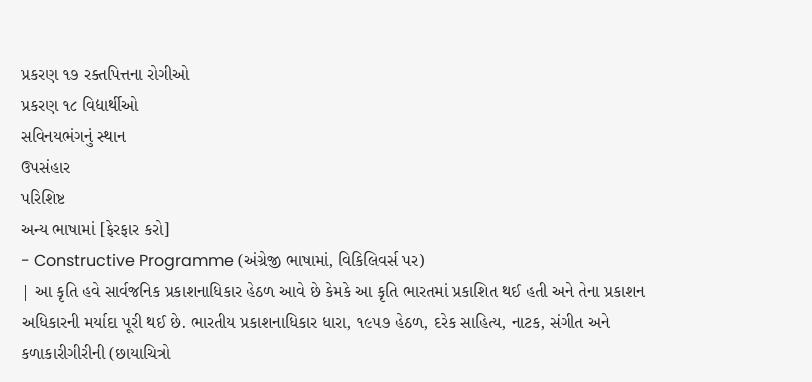પ્રકરણ ૧૭ રક્તપિત્તના રોગીઓ
પ્રકરણ ૧૮ વિદ્યાર્થીઓ
સવિનયભંગનું સ્થાન
ઉપસંહાર
પરિશિષ્ટ
અન્ય ભાષામાં [ફેરફાર કરો]
- Constructive Programme (અંગ્રેજી ભાષામાં, વિકિલિવર્સ પર)
| આ કૃતિ હવે સાર્વજનિક પ્રકાશનાધિકાર હેઠળ આવે છે કેમકે આ કૃતિ ભારતમાં પ્રકાશિત થઈ હતી અને તેના પ્રકાશન અધિકારની મર્યાદા પૂરી થઈ છે. ભારતીય પ્રકાશનાધિકાર ધારા, ૧૯૫૭ હેઠળ, દરેક સાહિત્ય, નાટક, સંગીત અને કળાકારીગીરીની (છાયાચિત્રો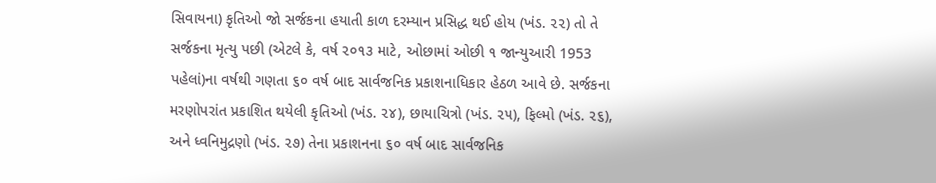સિવાયના) કૃતિઓ જો સર્જકના હયાતી કાળ દરમ્યાન પ્રસિદ્ધ થઈ હોય (ખંડ. ૨૨) તો તે સર્જકના મૃત્યુ પછી (એટલે કે, વર્ષ ૨૦૧૩ માટે, ઓછામાં ઓછી ૧ જાન્યુઆરી 1953 પહેલાં)ના વર્ષથી ગણતા ૬૦ વર્ષ બાદ સાર્વજનિક પ્રકાશનાધિકાર હેઠળ આવે છે. સર્જકના મરણોપરાંત પ્રકાશિત થયેલી કૃતિઓ (ખંડ. ૨૪), છાયાચિત્રો (ખંડ. ૨૫), ફિલ્મો (ખંડ. ૨૬), અને ધ્વનિમુદ્રણો (ખંડ. ૨૭) તેના પ્રકાશનના ૬૦ વર્ષ બાદ સાર્વજનિક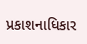પ્રકાશનાધિકાર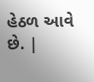હેઠળ આવે છે. |